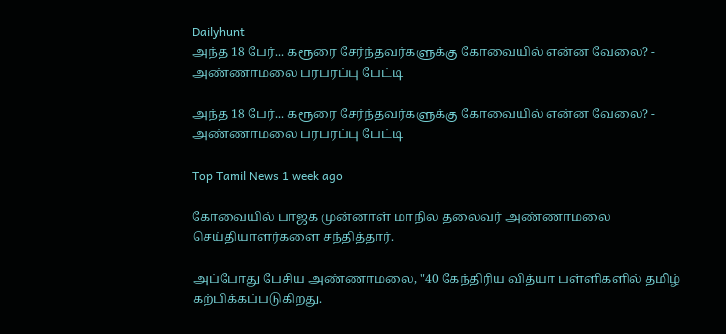Dailyhunt
அந்த 18 பேர்... கரூரை சேர்ந்தவர்களுக்கு கோவையில் என்ன வேலை? - அண்ணாமலை பரபரப்பு பேட்டி

அந்த 18 பேர்... கரூரை சேர்ந்தவர்களுக்கு கோவையில் என்ன வேலை? - அண்ணாமலை பரபரப்பு பேட்டி

Top Tamil News 1 week ago

கோவையில் பாஜக முன்னாள் மாநில தலைவர் அண்ணாமலை செய்தியாளர்களை சந்தித்தார்.

அப்போது பேசிய அண்ணாமலை, "40 கேந்திரிய வித்யா பள்ளிகளில் தமிழ் கற்பிக்கப்படுகிறது.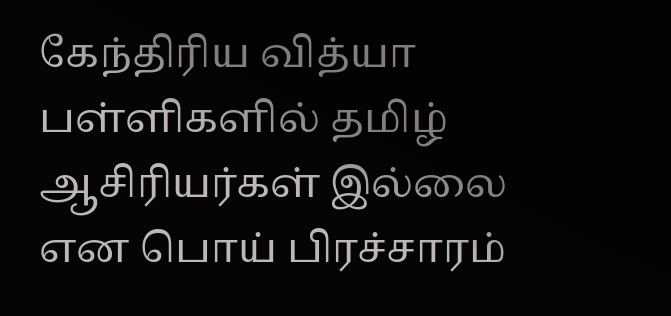கேந்திரிய வித்யா பள்ளிகளில் தமிழ் ஆசிரியர்கள் இல்லை என பொய் பிரச்சாரம்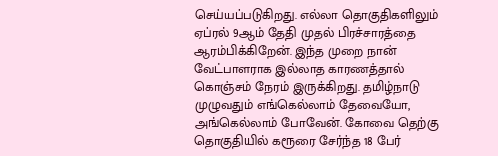செய்யப்படுகிறது. எல்லா தொகுதிகளிலும் ஏப்ரல் 9ஆம் தேதி முதல் பிரச்சாரத்தை ஆரம்பிக்கிறேன். இந்த முறை நான் வேட்பாளராக இல்லாத காரணத்தால் கொஞ்சம் நேரம் இருக்கிறது. தமிழ்நாடு முழுவதும் எங்கெல்லாம் தேவையோ, அங்கெல்லாம் போவேன். கோவை தெற்கு தொகுதியில் கரூரை சேர்ந்த 18 பேர்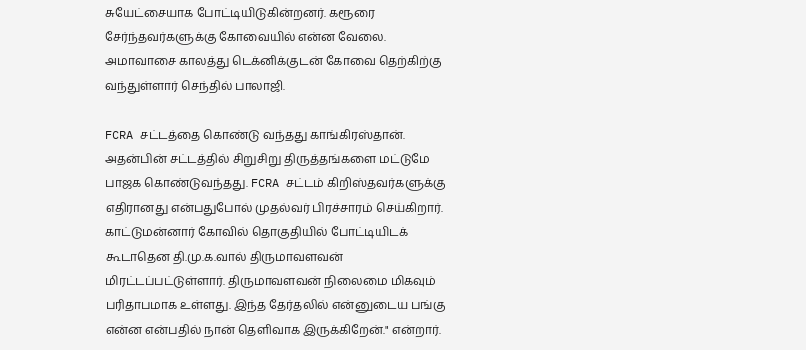சுயேட்சையாக போட்டியிடுகின்றனர். கரூரை சேர்ந்தவர்களுக்கு கோவையில் என்ன வேலை. அமாவாசை காலத்து டெக்னிக்குடன் கோவை தெற்கிற்கு வந்துள்ளார் செந்தில் பாலாஜி.

FCRA சட்டத்தை கொண்டு வந்தது காங்கிரஸ்தான். அதன்பின் சட்டத்தில் சிறுசிறு திருத்தங்களை மட்டுமே பாஜக கொண்டுவந்தது. FCRA சட்டம் கிறிஸ்தவர்களுக்கு எதிரானது என்பதுபோல் முதல்வர் பிரச்சாரம் செய்கிறார். காட்டுமன்னார் கோவில் தொகுதியில் போட்டியிடக் கூடாதென தி.மு.க.வால் திருமாவளவன் மிரட்டப்பட்டுள்ளார். திருமாவளவன் நிலைமை மிகவும் பரிதாபமாக உள்ளது. இந்த தேர்தலில் என்னுடைய பங்கு என்ன என்பதில் நான் தெளிவாக இருக்கிறேன்." என்றார்.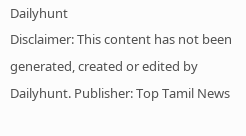Dailyhunt
Disclaimer: This content has not been generated, created or edited by Dailyhunt. Publisher: Top Tamil News